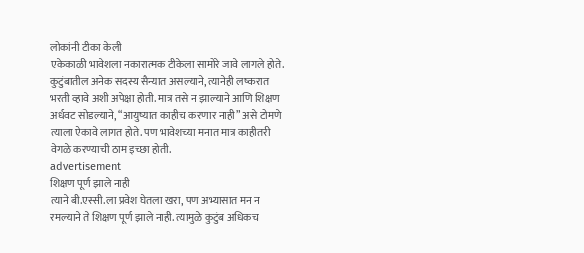लोकांनी टीका केली
एकेकाळी भावेशला नकारात्मक टीकेला सामोरे जावे लागले होते. कुटुंबातील अनेक सदस्य सैन्यात असल्याने, त्यानेही लष्करात भरती व्हावे अशी अपेक्षा होती. मात्र तसे न झाल्याने आणि शिक्षण अर्धवट सोडल्याने, “आयुष्यात काहीच करणार नाही” असे टोमणे त्याला ऐकावे लागत होते. पण भावेशच्या मनात मात्र काहीतरी वेगळे करण्याची ठाम इच्छा होती.
advertisement
शिक्षण पूर्ण झाले नाही
त्याने बी.एस्सी.ला प्रवेश घेतला खरा, पण अभ्यासात मन न रमल्याने ते शिक्षण पूर्ण झाले नाही. त्यामुळे कुटुंब अधिकच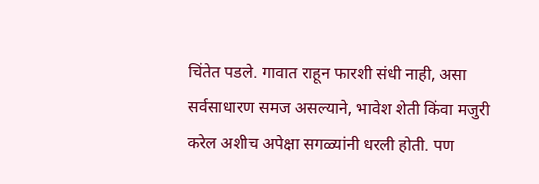चिंतेत पडले. गावात राहून फारशी संधी नाही, असा सर्वसाधारण समज असल्याने, भावेश शेती किंवा मजुरी करेल अशीच अपेक्षा सगळ्यांनी धरली होती. पण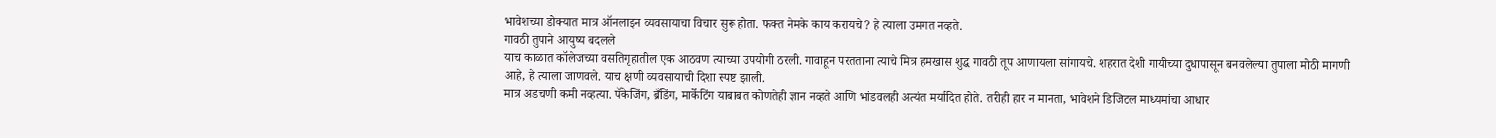भावेशच्या डोक्यात मात्र ऑनलाइन व्यवसायाचा विचार सुरू होता. फक्त नेमके काय करायचे? हे त्याला उमगत नव्हते.
गावठी तुपाने आयुष्य बदलले
याच काळात कॉलेजच्या वसतिगृहातील एक आठवण त्याच्या उपयोगी ठरली. गावाहून परतताना त्याचे मित्र हमखास शुद्ध गावठी तूप आणायला सांगायचे. शहरात देशी गायीच्या दुधापासून बनवलेल्या तुपाला मोठी मागणी आहे, हे त्याला जाणवले. याच क्षणी व्यवसायाची दिशा स्पष्ट झाली.
मात्र अडचणी कमी नव्हत्या. पॅकेजिंग, ब्रँडिंग, मार्केटिंग याबाबत कोणतेही ज्ञान नव्हते आणि भांडवलही अत्यंत मर्यादित होते. तरीही हार न मानता, भावेशने डिजिटल माध्यमांचा आधार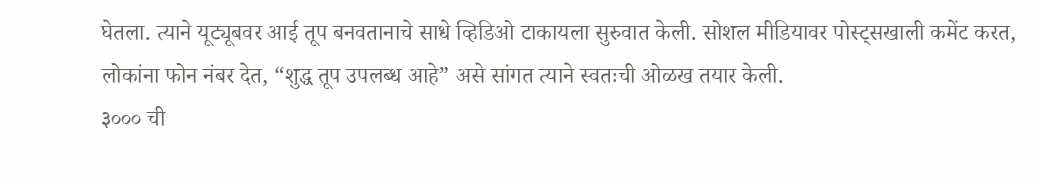घेतला. त्याने यूट्यूबवर आई तूप बनवतानाचे साधे व्हिडिओ टाकायला सुरुवात केली. सोशल मीडियावर पोस्ट्सखाली कमेंट करत, लोकांना फोन नंबर देत, “शुद्ध तूप उपलब्ध आहे” असे सांगत त्याने स्वतःची ओळख तयार केली.
३००० ची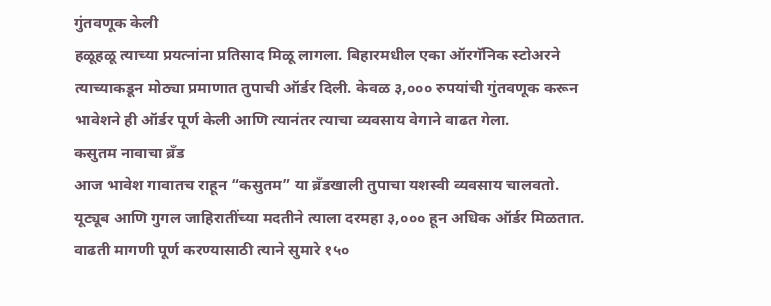गुंतवणूक केली
हळूहळू त्याच्या प्रयत्नांना प्रतिसाद मिळू लागला. बिहारमधील एका ऑरगॅनिक स्टोअरने त्याच्याकडून मोठ्या प्रमाणात तुपाची ऑर्डर दिली. केवळ ३,००० रुपयांची गुंतवणूक करून भावेशने ही ऑर्डर पूर्ण केली आणि त्यानंतर त्याचा व्यवसाय वेगाने वाढत गेला.
कसुतम नावाचा ब्रँड
आज भावेश गावातच राहून “कसुतम” या ब्रँडखाली तुपाचा यशस्वी व्यवसाय चालवतो. यूट्यूब आणि गुगल जाहिरातींच्या मदतीने त्याला दरमहा ३,००० हून अधिक ऑर्डर मिळतात. वाढती मागणी पूर्ण करण्यासाठी त्याने सुमारे १५०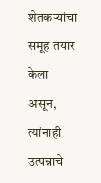शेतकऱ्यांचा समूह तयार केला असून, त्यांनाही उत्पन्नाचे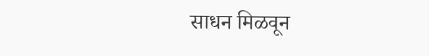साधन मिळवून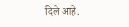दिले आहे.